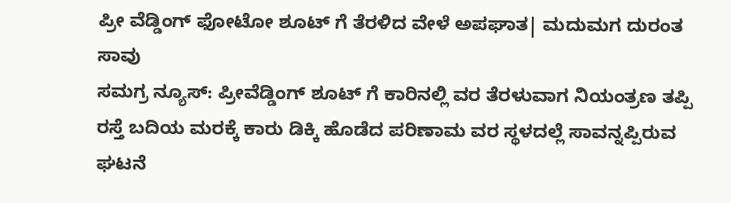ಪ್ರೀ ವೆಡ್ಡಿಂಗ್ ಫೋಟೋ ಶೂಟ್ ಗೆ ತೆರಳಿದ ವೇಳೆ ಅಪಘಾತ| ಮದುಮಗ ದುರಂತ ಸಾವು
ಸಮಗ್ರ ನ್ಯೂಸ್: ಪ್ರೀವೆಡ್ಡಿಂಗ್ ಶೂಟ್ ಗೆ ಕಾರಿನಲ್ಲಿ ವರ ತೆರಳುವಾಗ ನಿಯಂತ್ರಣ ತಪ್ಪಿ ರಸ್ತೆ ಬದಿಯ ಮರಕ್ಕೆ ಕಾರು ಡಿಕ್ಕಿ ಹೊಡೆದ ಪರಿಣಾಮ ವರ ಸ್ಥಳದಲ್ಲೆ ಸಾವನ್ನಪ್ಪಿರುವ ಘಟನೆ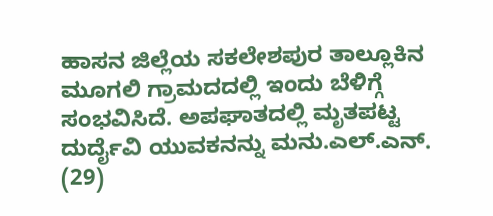ಹಾಸನ ಜಿಲ್ಲೆಯ ಸಕಲೇಶಪುರ ತಾಲ್ಲೂಕಿನ ಮೂಗಲಿ ಗ್ರಾಮದದಲ್ಲಿ ಇಂದು ಬೆಳಿಗ್ಗೆ ಸಂಭವಿಸಿದೆ. ಅಪಘಾತದಲ್ಲಿ ಮೃತಪಟ್ಟ ದುರ್ದೈವಿ ಯುವಕನನ್ನು ಮನು.ಎಲ್.ಎನ್. (29)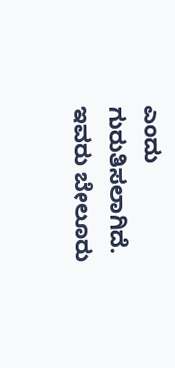ಎಂದು ಗುರುತಿಸಲಾಗಿದೆ. ಇವರು ಬೇಲೂರು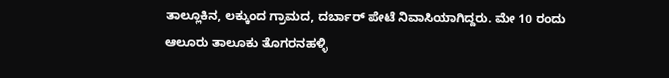ತಾಲ್ಲೂಕಿನ, ಲಕ್ಕುಂದ ಗ್ರಾಮದ, ದರ್ಬಾರ್ ಪೇಟೆ ನಿವಾಸಿಯಾಗಿದ್ದರು. ಮೇ 10 ರಂದು ಆಲೂರು ತಾಲೂಕು ತೊಗರನಹಳ್ಳಿ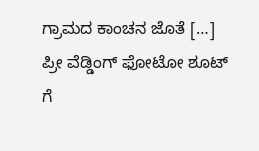ಗ್ರಾಮದ ಕಾಂಚನ ಜೊತೆ […]
ಪ್ರೀ ವೆಡ್ಡಿಂಗ್ ಫೋಟೋ ಶೂಟ್ ಗೆ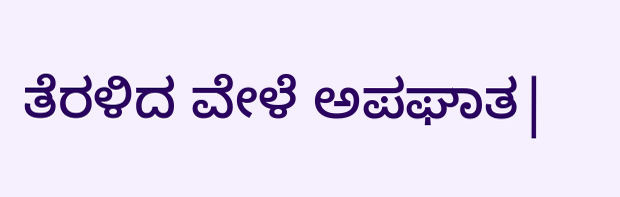ತೆರಳಿದ ವೇಳೆ ಅಪಘಾತ|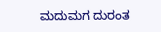ಮದುಮಗ ದುರಂತ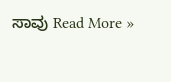ಸಾವು Read More »